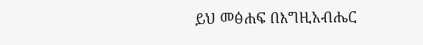ይህ መፅሐፍ በእግዚአብሔር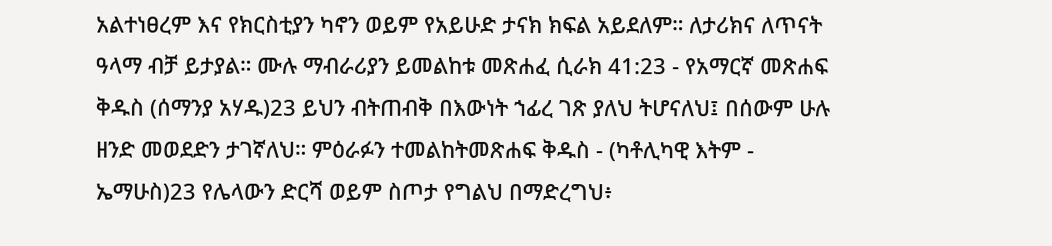አልተነፀረም እና የክርስቲያን ካኖን ወይም የአይሁድ ታናክ ክፍል አይደለም። ለታሪክና ለጥናት ዓላማ ብቻ ይታያል። ሙሉ ማብራሪያን ይመልከቱ መጽሐፈ ሲራክ 41:23 - የአማርኛ መጽሐፍ ቅዱስ (ሰማንያ አሃዱ)23 ይህን ብትጠብቅ በእውነት ኀፊረ ገጽ ያለህ ትሆናለህ፤ በሰውም ሁሉ ዘንድ መወደድን ታገኛለህ። ምዕራፉን ተመልከትመጽሐፍ ቅዱስ - (ካቶሊካዊ እትም - ኤማሁስ)23 የሌላውን ድርሻ ወይም ስጦታ የግልህ በማድረግህ፥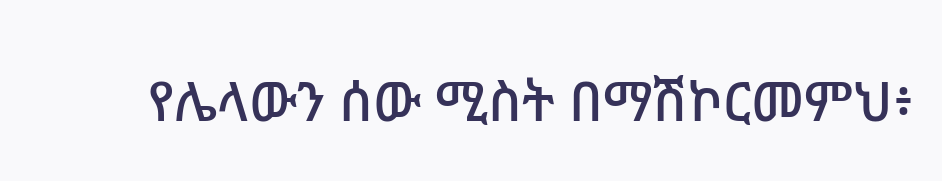የሌላውን ሰው ሚስት በማሽኮርመምህ፥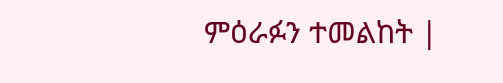ምዕራፉን ተመልከት |